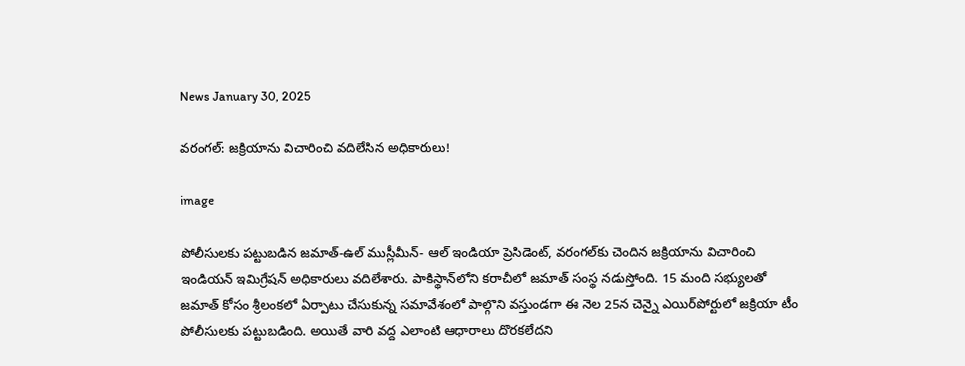News January 30, 2025

వరంగల్: జక్రియాను విచారించి వదిలేసిన అధికారులు!

image

పోలీసులకు పట్టుబడిన జమాత్-ఉల్ ముస్లీమీన్- ఆల్ ఇండియా ప్రెసిడెంట్, వరంగల్‌కు చెందిన జక్రియాను విచారించి ఇండియన్ ఇమిగ్రేషన్ అధికారులు వదిలేశారు. పాకిస్థాన్‌లోని కరాచీలో జమాత్ సంస్థ నడుస్తోంది. 15 మంది సభ్యులతో జమాత్ కోసం శ్రీలంకలో ఏర్పాటు చేసుకున్న సమావేశంలో పాల్గొని వస్తుండగా ఈ నెల 25న చెన్నై ఎయిర్‌పోర్టులో జక్రియా టీం పోలీసులకు పట్టుబడింది. అయితే వారి వద్ద ఎలాంటి ఆధారాలు దొరకలేదని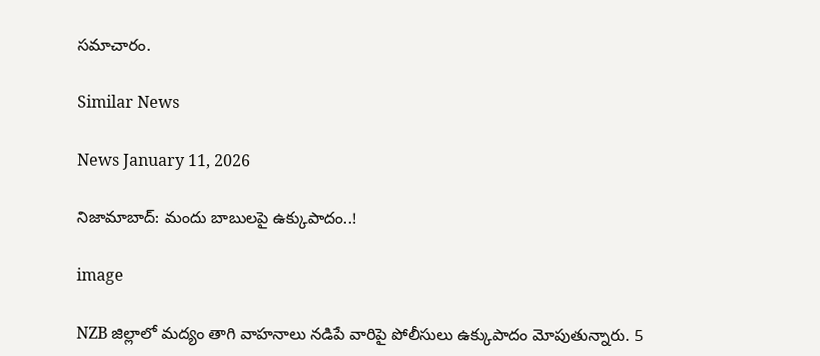సమాచారం.

Similar News

News January 11, 2026

నిజామాబాద్: మందు బాబులపై ఉక్కుపాదం..!

image

NZB జిల్లాలో మద్యం తాగి వాహనాలు నడిపే వారిపై పోలీసులు ఉక్కుపాదం మోపుతున్నారు. 5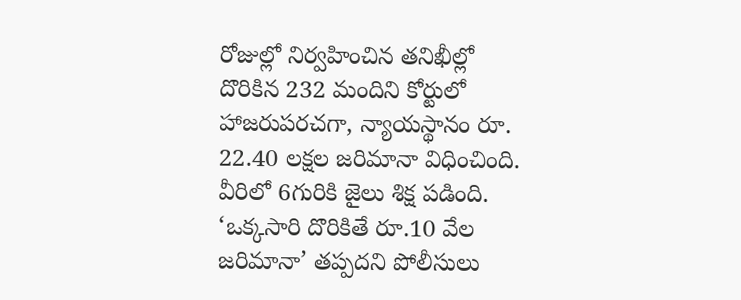రోజుల్లో నిర్వహించిన తనిఖీల్లో దొరికిన 232 మందిని కోర్టులో హాజరుపరచగా, న్యాయస్థానం రూ. 22.40 లక్షల జరిమానా విధించింది. వీరిలో 6గురికి జైలు శిక్ష పడింది. ‘ఒక్కసారి దొరికితే రూ.10 వేల జరిమానా’ తప్పదని పోలీసులు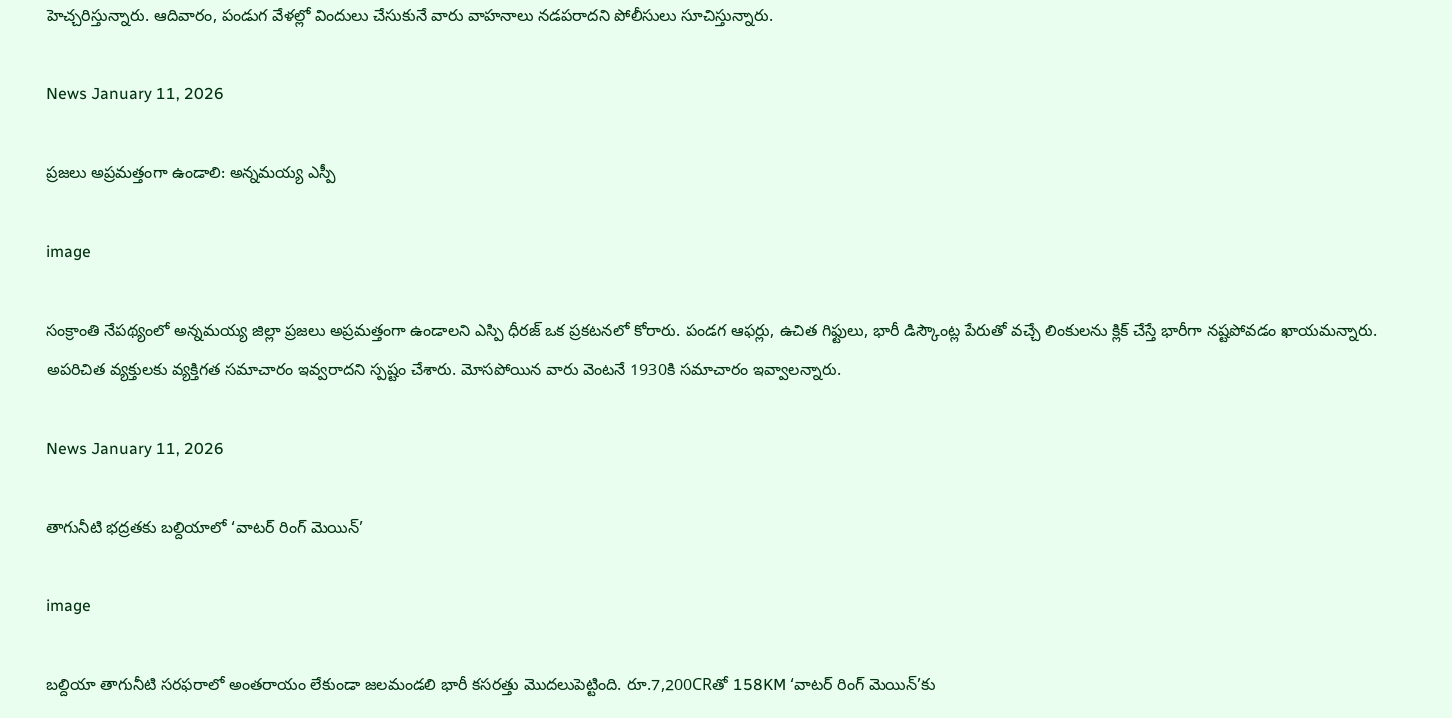హెచ్చరిస్తున్నారు. ఆదివారం, పండుగ వేళల్లో విందులు చేసుకునే వారు వాహనాలు నడపరాదని పోలీసులు సూచిస్తున్నారు.

News January 11, 2026

ప్రజలు అప్రమత్తంగా ఉండాలి: అన్నమయ్య ఎస్పీ

image

సంక్రాంతి నేపథ్యంలో అన్నమయ్య జిల్లా ప్రజలు అప్రమత్తంగా ఉండాలని ఎస్పి ధీరజ్ ఒక ప్రకటనలో కోరారు. పండగ ఆఫర్లు, ఉచిత గిఫ్టులు, భారీ డిస్కౌంట్ల పేరుతో వచ్చే లింకులను క్లిక్ చేస్తే భారీగా నష్టపోవడం ఖాయమన్నారు. అపరిచిత వ్యక్తులకు వ్యక్తిగత సమాచారం ఇవ్వరాదని స్పష్టం చేశారు. మోసపోయిన వారు వెంటనే 1930కి సమాచారం ఇవ్వాలన్నారు.

News January 11, 2026

తాగునీటి భద్రతకు బల్దియాలో ‘వాటర్ రింగ్ మెయిన్’

image

బల్దియా తాగునీటి సరఫరాలో అంతరాయం లేకుండా జలమండలి భారీ కసరత్తు మొదలుపెట్టింది. రూ.7,200CRతో 158KM ‘వాటర్ రింగ్ మెయిన్’కు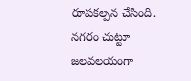రూపకల్పన చేసింది. నగరం చుట్టూ జలవలయంగా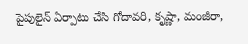పైపులైన్ ఏర్పాటు చేసి గోదావరి, కృష్ణా, మంజీరా,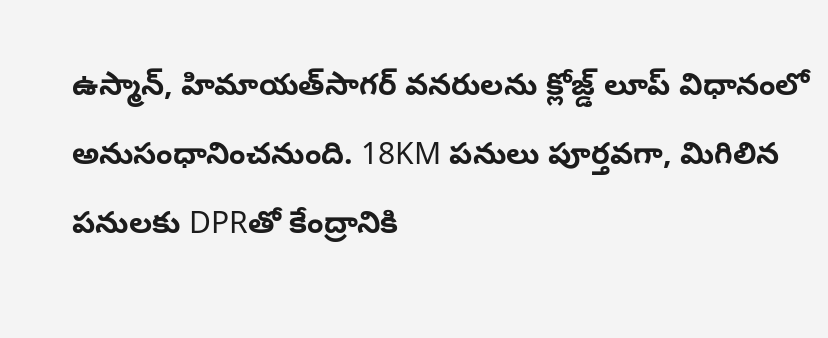ఉస్మాన్, హిమాయత్‌సాగర్ వనరులను క్లోజ్డ్ లూప్ విధానంలో అనుసంధానించనుంది. 18KM పనులు పూర్తవగా, మిగిలిన పనులకు DPRతో కేంద్రానికి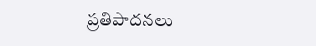ప్రతిపాదనలు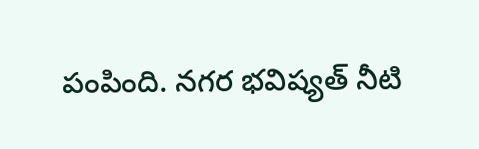పంపింది. నగర భవిష్యత్ నీటి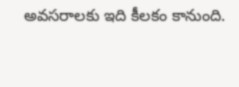అవసరాలకు ఇది కీలకం కానుంది.